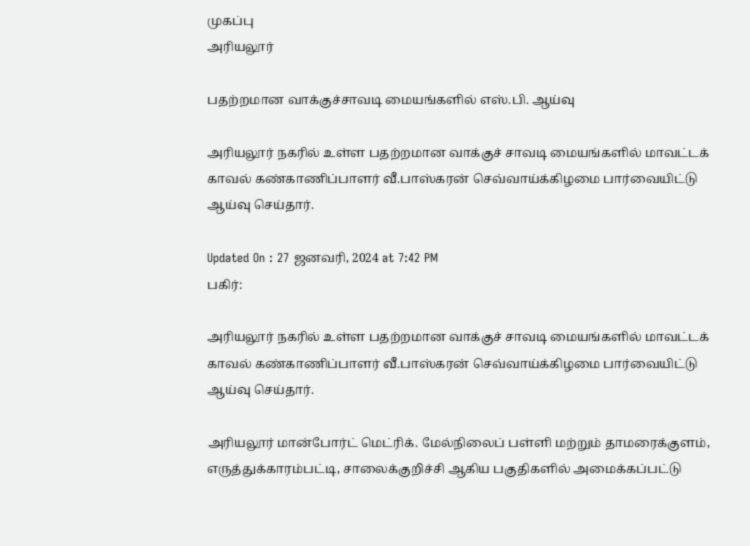முகப்பு
அரியலூர்

பதற்றமான வாக்குச்சாவடி மையங்களில் எஸ்.பி. ஆய்வு

அரியலூர் நகரில் உள்ள பதற்றமான வாக்குச் சாவடி மையங்களில் மாவட்டக் காவல் கண்காணிப்பாளர் வீ.பாஸ்கரன் செவ்வாய்க்கிழமை பார்வையிட்டு ஆய்வு செய்தார்.

Updated On : 27 ஜனவரி, 2024 at 7:42 PM
பகிர்:

அரியலூர் நகரில் உள்ள பதற்றமான வாக்குச் சாவடி மையங்களில் மாவட்டக் காவல் கண்காணிப்பாளர் வீ.பாஸ்கரன் செவ்வாய்க்கிழமை பார்வையிட்டு ஆய்வு செய்தார்.

அரியலூர் மான்போர்ட் மெட்ரிக். மேல்நிலைப் பள்ளி மற்றும் தாமரைக்குளம், எருத்துக்காரம்பட்டி, சாலைக்குறிச்சி ஆகிய பகுதிகளில் அமைக்கப்பட்டு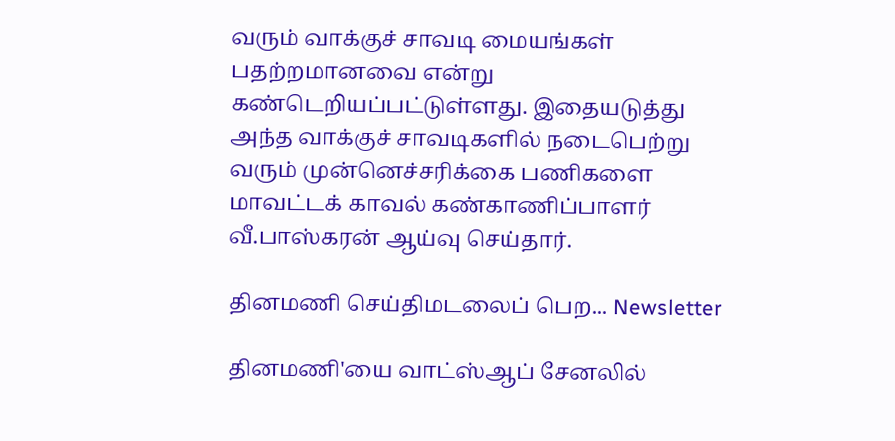வரும் வாக்குச் சாவடி மையங்கள் பதற்றமானவை என்று கண்டெறியப்பட்டுள்ளது. இதையடுத்து அந்த வாக்குச் சாவடிகளில் நடைபெற்று வரும் முன்னெச்சரிக்கை பணிகளை மாவட்டக் காவல் கண்காணிப்பாளர் வீ.பாஸ்கரன் ஆய்வு செய்தார்.

தினமணி செய்திமடலைப் பெற... Newsletter

தினமணி'யை வாட்ஸ்ஆப் சேனலில்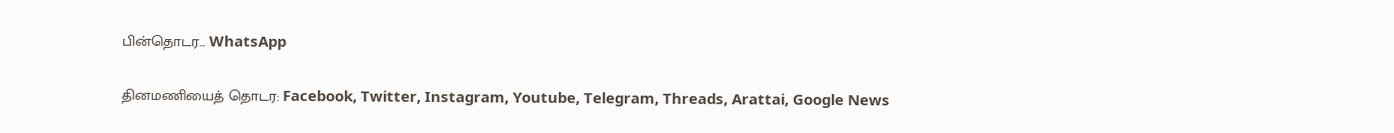பின்தொடர... WhatsApp

தினமணியைத் தொடர: Facebook, Twitter, Instagram, Youtube, Telegram, Threads, Arattai, Google News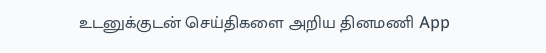உடனுக்குடன் செய்திகளை அறிய தினமணி App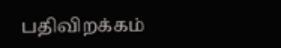பதிவிறக்கம்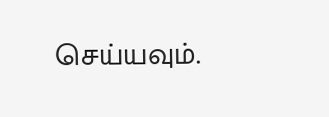செய்யவும்.